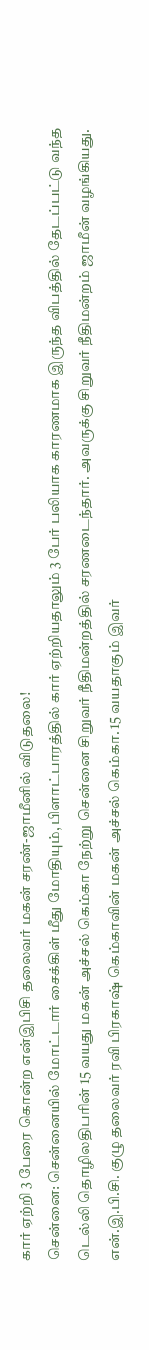கார் ஏற்றி 3 பேரை கொன்ற என்இபிசி தலைவர் மகன் சரண்-ஜாமீனில் விடுதலை!
சென்னை: சென்னையில் மோட்டார் சைக்கிள் மீது மோதியும், பிளாட்பாரத்தில் கார் ஏற்றியதாலும் 3 பேர் பலியாக காரணமாக இருந்த விபத்தில் தேடப்பட்டு வந்த டெல்லி தொழிலதிபரின் 15 வயது மகன் அச்சல் கெம்கா நேற்று சென்னை சிறுவர் நீதிமன்றத்தில் சரணடைந்தார். அவருக்கு சிறுவர் நீதிமன்றம் ஜாமீன் வழங்கியது.
என்.இ.பி.சி. குழு தலைவர் ரவி பிரகாஷ் கெம்காவின் மகன் அச்சல் கெம்கா. 15 வயதாகும் இவர்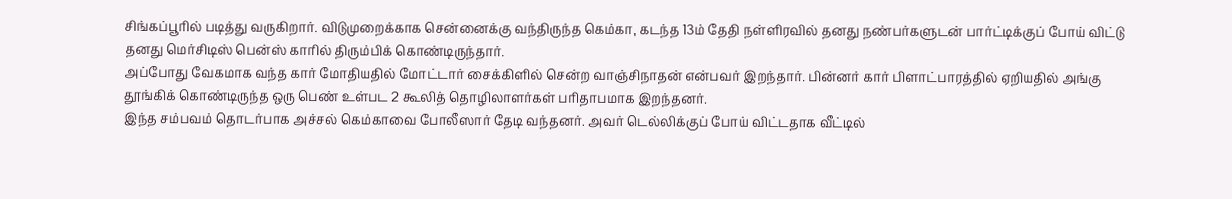சிங்கப்பூரில் படித்து வருகிறார். விடுமுறைக்காக சென்னைக்கு வந்திருந்த கெம்கா, கடந்த 13ம் தேதி நள்ளிரவில் தனது நண்பர்களுடன் பார்ட்டிக்குப் போய் விட்டு தனது மெர்சிடிஸ் பென்ஸ் காரில் திரும்பிக் கொண்டிருந்தார்.
அப்போது வேகமாக வந்த கார் மோதியதில் மோட்டார் சைக்கிளில் சென்ற வாஞ்சிநாதன் என்பவர் இறந்தார். பின்னர் கார் பிளாட்பாரத்தில் ஏறியதில் அங்கு தூங்கிக் கொண்டிருந்த ஒரு பெண் உள்பட 2 கூலித் தொழிலாளர்கள் பரிதாபமாக இறந்தனர்.
இந்த சம்பவம் தொடர்பாக அச்சல் கெம்காவை போலீஸார் தேடி வந்தனர். அவர் டெல்லிக்குப் போய் விட்டதாக வீட்டில்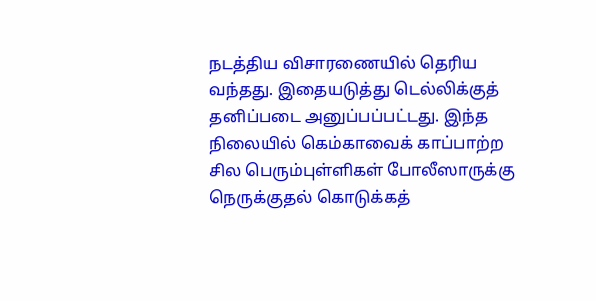நடத்திய விசாரணையில் தெரிய வந்தது. இதையடுத்து டெல்லிக்குத் தனிப்படை அனுப்பப்பட்டது. இந்த நிலையில் கெம்காவைக் காப்பாற்ற சில பெரும்புள்ளிகள் போலீஸாருக்கு நெருக்குதல் கொடுக்கத்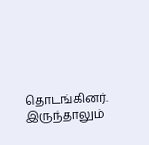தொடங்கினர். இருந்தாலும்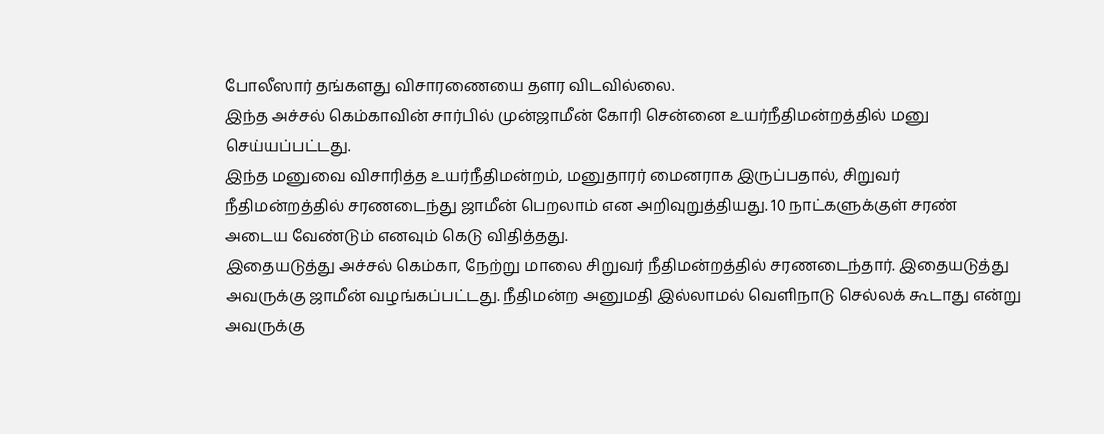போலீஸார் தங்களது விசாரணையை தளர விடவில்லை.
இந்த அச்சல் கெம்காவின் சார்பில் முன்ஜாமீன் கோரி சென்னை உயர்நீதிமன்றத்தில் மனு செய்யப்பட்டது.
இந்த மனுவை விசாரித்த உயர்நீதிமன்றம், மனுதாரர் மைனராக இருப்பதால், சிறுவர் நீதிமன்றத்தில் சரணடைந்து ஜாமீன் பெறலாம் என அறிவுறுத்தியது. 10 நாட்களுக்குள் சரண் அடைய வேண்டும் எனவும் கெடு விதித்தது.
இதையடுத்து அச்சல் கெம்கா, நேற்று மாலை சிறுவர் நீதிமன்றத்தில் சரணடைந்தார். இதையடுத்து அவருக்கு ஜாமீன் வழங்கப்பட்டது. நீதிமன்ற அனுமதி இல்லாமல் வெளிநாடு செல்லக் கூடாது என்று அவருக்கு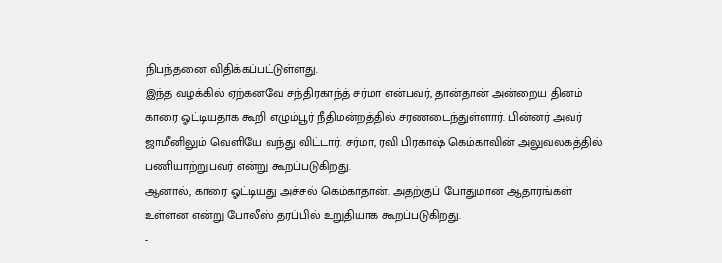நிபந்தனை விதிக்கப்பட்டுள்ளது.
இந்த வழக்கில் ஏற்கனவே சந்திரகாந்த் சர்மா என்பவர், தான்தான் அன்றைய தினம் காரை ஓட்டியதாக கூறி எழும்பூர் நீதிமன்றத்தில் சரணடைந்துள்ளார். பின்னர் அவர் ஜாமீனிலும் வெளியே வந்து விட்டார். சர்மா, ரவி பிரகாஷ் கெம்காவின் அலுவலகத்தில் பணியாற்றுபவர் என்று கூறப்படுகிறது.
ஆனால், காரை ஓட்டியது அச்சல் கெம்காதான். அதற்குப் போதுமான ஆதாரங்கள் உள்ளன என்று போலீஸ் தரப்பில் உறுதியாக கூறப்படுகிறது.
-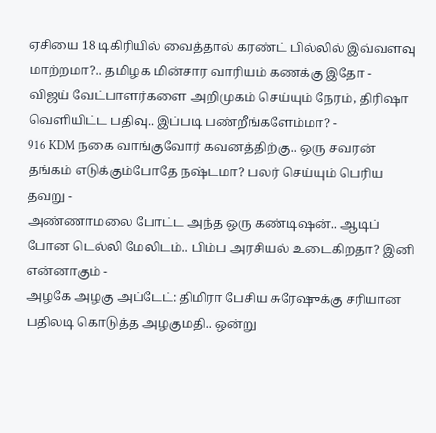ஏசியை 18 டிகிரியில் வைத்தால் கரண்ட் பில்லில் இவ்வளவு மாற்றமா?.. தமிழக மின்சார வாரியம் கணக்கு இதோ -
விஜய் வேட்பாளர்களை அறிமுகம் செய்யும் நேரம், திரிஷா வெளியிட்ட பதிவு.. இப்படி பண்றீங்களேம்மா? -
916 KDM நகை வாங்குவோர் கவனத்திற்கு.. ஒரு சவரன் தங்கம் எடுக்கும்போதே நஷ்டமா? பலர் செய்யும் பெரிய தவறு -
அண்ணாமலை போட்ட அந்த ஒரு கண்டிஷன்.. ஆடிப் போன டெல்லி மேலிடம்.. பிம்ப அரசியல் உடைகிறதா? இனி என்னாகும் -
அழகே அழகு அப்டேட்: திமிரா பேசிய சுரேஷுக்கு சரியான பதிலடி கொடுத்த அழகுமதி.. ஒன்று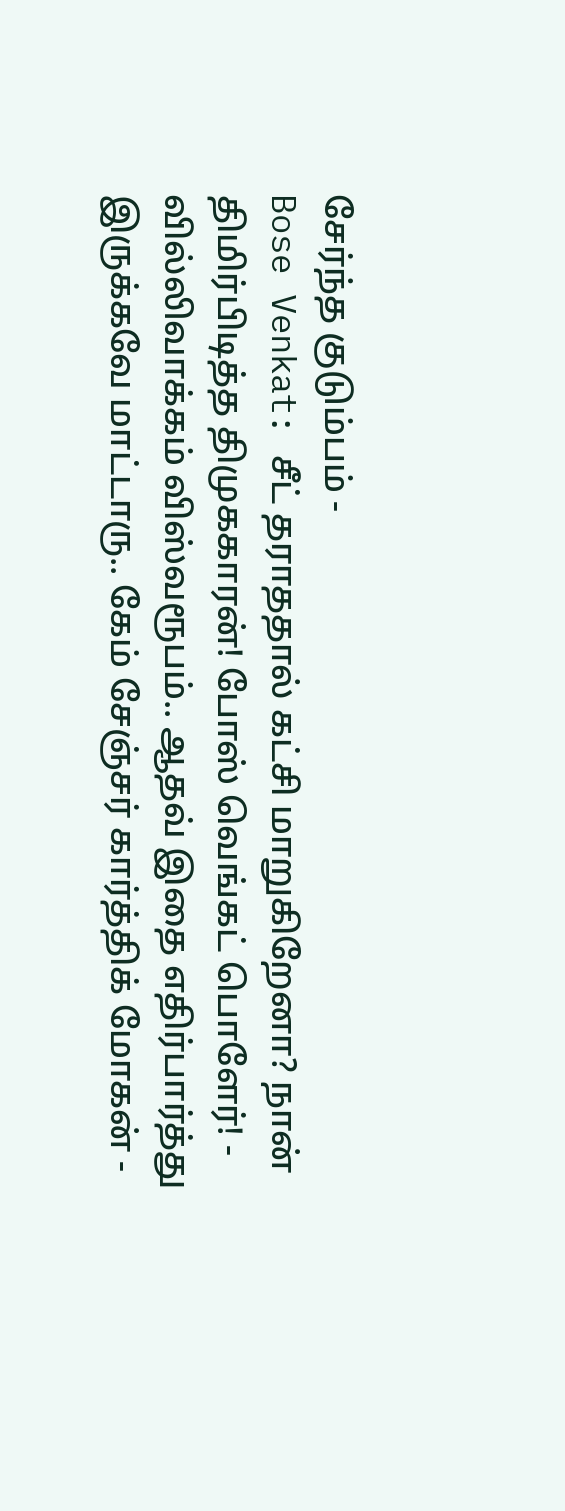சேர்ந்த குடும்பம் -
Bose Venkat: சீட் தராததால் கட்சி மாறுகிறேனா? நான் திமிர்பிடித்த திமுககாரன்! போஸ் வெங்கட் பொளேர்! -
வில்லிவாக்கம் விஸ்வரூபம்.. ஆதவ் இதை எதிர்பார்த்து இருக்கவே மாட்டாரு.. கேம் சேஞ்சர் கார்த்திக் மோகன் -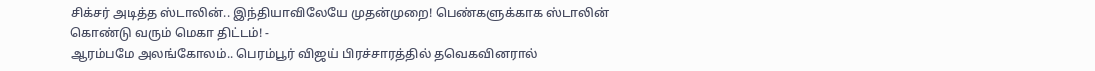சிக்சர் அடித்த ஸ்டாலின்.. இந்தியாவிலேயே முதன்முறை! பெண்களுக்காக ஸ்டாலின் கொண்டு வரும் மெகா திட்டம்! -
ஆரம்பமே அலங்கோலம்.. பெரம்பூர் விஜய் பிரச்சாரத்தில் தவெகவினரால்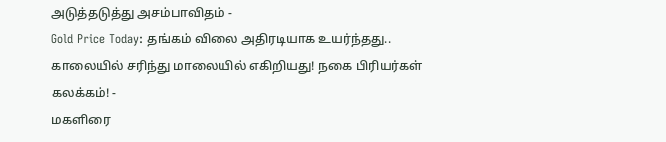அடுத்தடுத்து அசம்பாவிதம் -
Gold Price Today: தங்கம் விலை அதிரடியாக உயர்ந்தது.. காலையில் சரிந்து மாலையில் எகிறியது! நகை பிரியர்கள் கலக்கம்! -
மகளிரை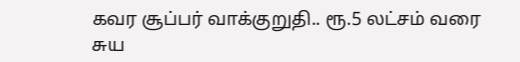கவர சூப்பர் வாக்குறுதி.. ரூ.5 லட்சம் வரை சுய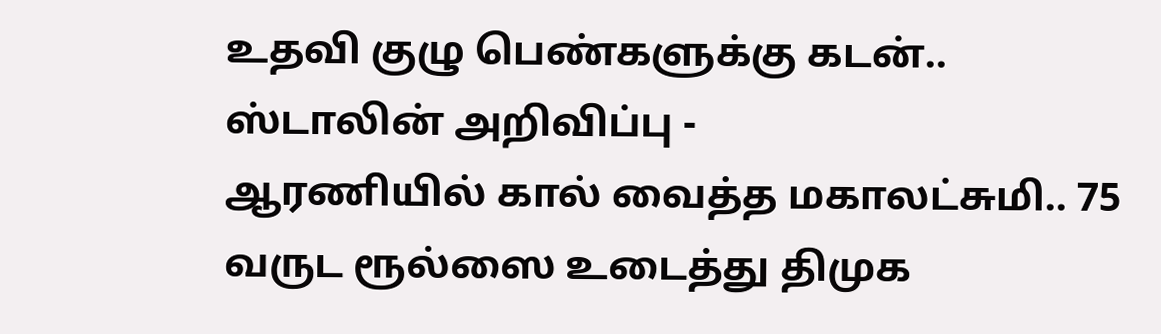உதவி குழு பெண்களுக்கு கடன்.. ஸ்டாலின் அறிவிப்பு -
ஆரணியில் கால் வைத்த மகாலட்சுமி.. 75 வருட ரூல்ஸை உடைத்து திமுக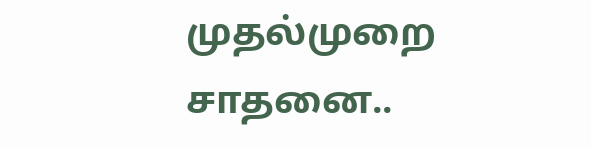முதல்முறை சாதனை..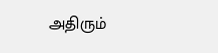அதிரும்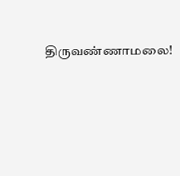திருவண்ணாமலை!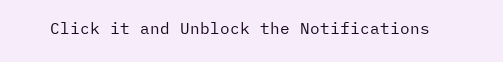Click it and Unblock the Notifications